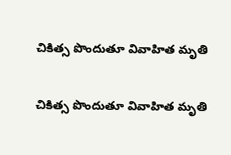చికిత్స పొందుతూ వివాహిత మృతి

చికిత్స పొందుతూ వివాహిత మృతి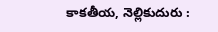కాకతీయ, నెల్లికుదురు :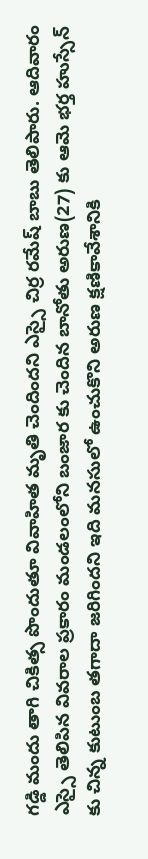గడ్డి మందు తాగి చికిత్స పొందుతూ వివాహిత మృతి చెందిందని ఎస్సై చిర్ర రమేష్ బాబు తెలిపారు. ఆదివారం ఎస్సై తెలిపిన వివరాల ప్రకారం మండలంలోని బంజార కు చెందిన బానోతు అరుణ(27) కు ఆమె భర్త హుస్సేన్ కు చిన్న కుటుంబ తగాదా జరిగిందని ఇది మనసులో ఉంచుకొని అరుణ క్షణికావేశానికి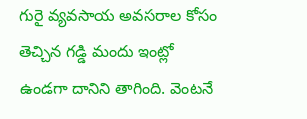గురై వ్యవసాయ అవసరాల కోసం తెచ్చిన గడ్డి మందు ఇంట్లో ఉండగా దానిని తాగింది. వెంటనే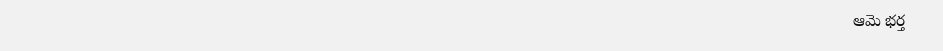ఆమె భర్త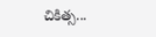చికిత్స...